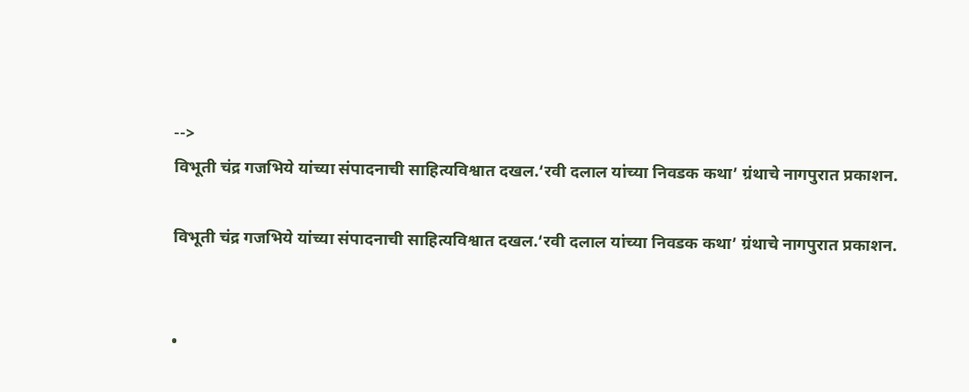-->
विभूती चंद्र गजभिये यांच्या संपादनाची साहित्यविश्वात दखल.‘रवी दलाल यांच्या निवडक कथा’ ग्रंथाचे नागपुरात प्रकाशन.

विभूती चंद्र गजभिये यांच्या संपादनाची साहित्यविश्वात दखल.‘रवी दलाल यांच्या निवडक कथा’ ग्रंथाचे नागपुरात प्रकाशन.


•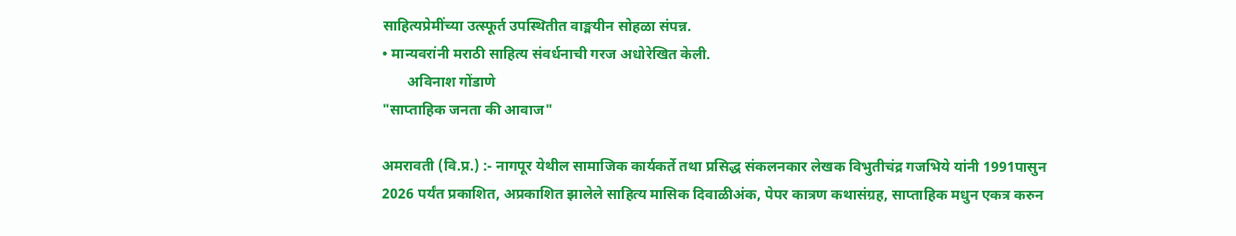साहित्यप्रेमींच्या उत्स्फूर्त उपस्थितीत वाङ्मयीन सोहळा संपन्न.
• मान्यवरांनी मराठी साहित्य संवर्धनाची गरज अधोरेखित केली.
       अविनाश गोंडाणे
"साप्ताहिक जनता की आवाज"

अमरावती (वि.प्र.) :- नागपूर येथील सामाजिक कार्यकर्ते तथा प्रसिद्ध संकलनकार लेखक विभुतीचंद्र गजभिये यांनी 1991पासुन‌ 2026 पर्यंत प्रकाशित, अप्रकाशित झालेले साहित्य मासिक दिवाळीअंक, पेपर कात्रण कथासंग्रह, साप्ताहिक मधुन एकत्र करुन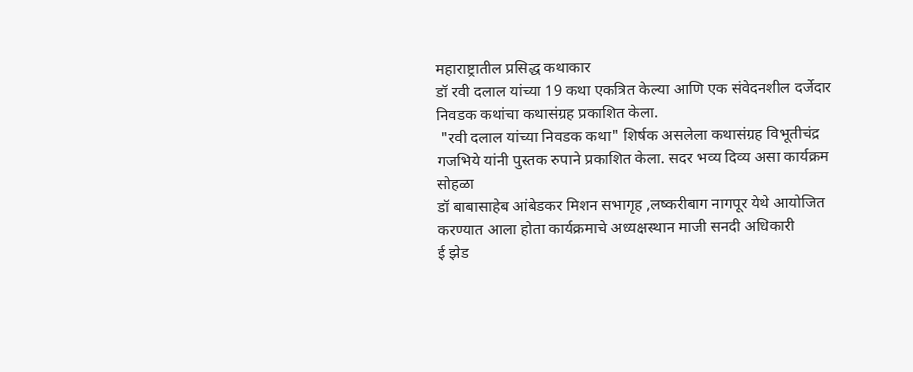महाराष्ट्रातील प्रसिद्ध कथाकार
डॉ रवी दलाल यांच्या 19 कथा एकत्रित केल्या आणि एक संवेदनशील दर्जेदार निवडक कथांचा कथासंग्रह प्रकाशित केला.
 "रवी दलाल यांच्या निवडक कथा" शिर्षक असलेला कथासंग्रह विभूतीचंद्र गजभिये यांनी पुस्तक रुपाने प्रकाशित केला. सदर भव्य दिव्य असा कार्यक्रम सोहळा
डॉ बाबासाहेब आंबेडकर मिशन सभागृह ,लष्करीबाग नागपूर येथे आयोजित करण्यात आला होता कार्यक्रमाचे अध्यक्षस्थान माजी सनदी अधिकारी
ई झेड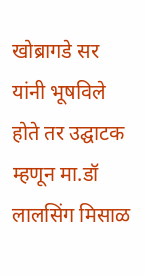खोब्रागडे सर यांनी भूषविले होते तर उद्घाटक म्हणून मा.डॉ लालसिंग मिसाळ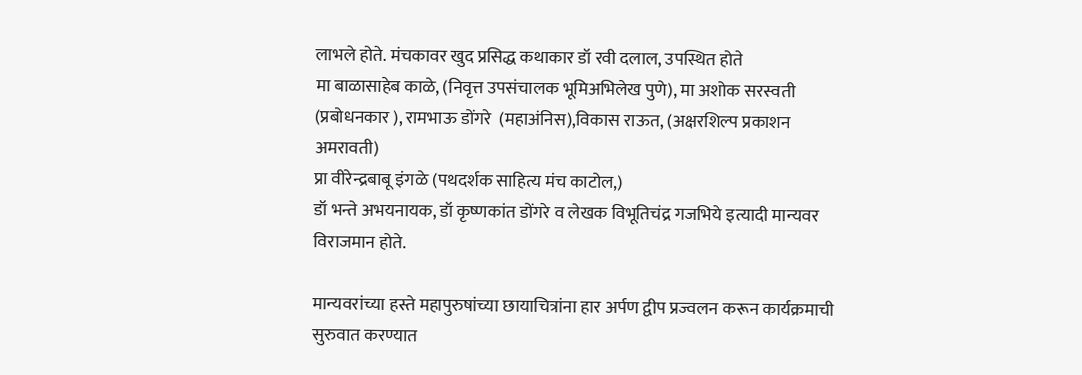लाभले होते. मंचकावर खुद प्रसिद्ध कथाकार डॉ रवी दलाल, उपस्थित होते
मा बाळासाहेब काळे, (निवृत्त उपसंचालक भूमिअभिलेख पुणे), मा अशोक सरस्वती (प्रबोधनकार ), रामभाऊ डोंगरे  (महाअंनिस),विकास राऊत, (अक्षरशिल्प प्रकाशन अमरावती)
प्रा वीरेन्द्रबाबू इंगळे (पथदर्शक साहित्य मंच काटोल,)
डॉ भन्ते अभयनायक, डॉ कृष्णकांत डोंगरे व लेखक विभूतिचंद्र गजभिये इत्यादी मान्यवर विराजमान होते.

मान्यवरांच्या हस्ते महापुरुषांच्या छायाचित्रांना हार अर्पण द्वीप प्रज्वलन करून कार्यक्रमाची सुरुवात करण्यात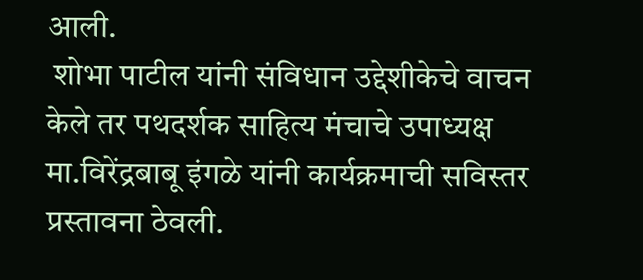आली.
 शोभा पाटील यांनी संविधान उद्देशीकेचे वाचन केले तर पथदर्शक साहित्य मंचाचे उपाध्यक्ष मा.विरेंद्रबाबू इंगळे यांनी कार्यक्रमाची सविस्तर प्रस्तावना ठेवली.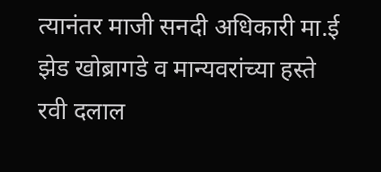त्यानंतर माजी सनदी अधिकारी मा.ई झेड खोब्रागडे व मान्यवरांच्या हस्ते
रवी दलाल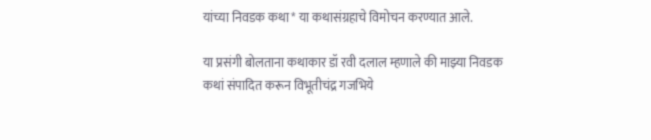यांच्या निवडक कथा* या कथासंग्रहाचे विमोचन करण्यात आले.

या प्रसंगी बोलताना कथाकार डॉ रवी दलाल म्हणाले की माझ्या निवडक कथां संपादित करून विभूतीचंद्र गजभिये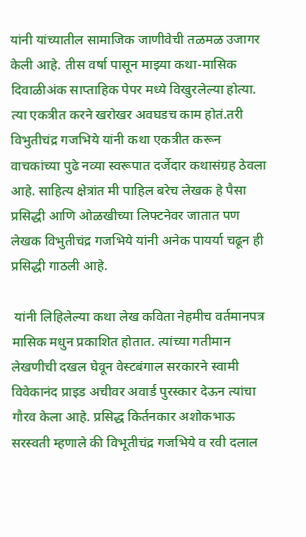यांनी यांच्यातील सामाजिक जाणीवेची तळमळ उजागर केली आहे. तीस वर्षा पासून माझ्या कथा-मासिक दिवाळीअंक साप्ताहिक पेपर मध्ये विखुरलेल्या होत्या. त्या एकत्रीत करने खरोखर अवघडच काम होतं.तरी विभुतीचंद्र गजभिये यांनी कथा एकत्रीत करून वाचकांच्या पुढे नव्या स्वरूपात दर्जेदार कथासंग्रह ठेवला आहे. साहित्य क्षेत्रांत मी पाहिल बरेच लेखक हे पैसा प्रसिद्धी आणि ओळखीच्या लिफ्टनेवर जातात पण लेखक विभुतीचंद्र गजभिये यांनी अनेक पायर्या चढून ही प्रसिद्धी गाठली आहे.

 यांनी लिहिलेल्या कथा लेख कविता नेहमीच वर्तमानपत्र मासिक मधुन प्रकाशित होतात. त्यांच्या गतीमान लेखणीची दखल घेवून वेस्टबंगाल सरकारने स्वामी विवेकानंद प्राइड अचीवर अवार्ड पुरस्कार देऊन त्यांचा गौरव केला आहे. प्रसिद्ध किर्तनकार अशोकभाऊ सरस्वती म्हणाले की विभूतीचंद्र गजभिये व रवी दलाल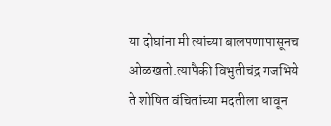या दोघांना मी त्यांच्या बालपणापासूनच ओळखतो.त्यापैकी विभुतीचंद्र गजभिये ते शोषित वंचितांच्या मदतीला धावून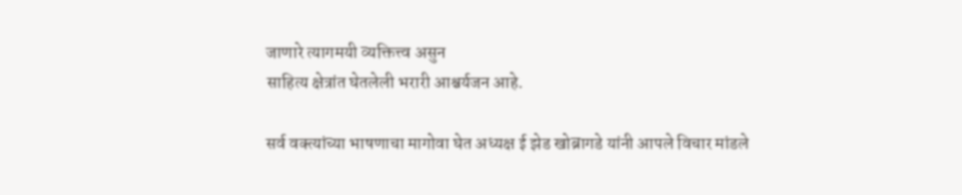जाणारे त्यागमयी व्यक्तित्त्व असुन‌
साहित्य क्षेत्रांत घेतलेली भरारी आश्चर्यजन आहे.

सर्व वक्त्यांच्या भाषणाचा मागोवा घेत अध्यक्ष ई झेड खोब्रागडे यांनी आपले विचार मांडले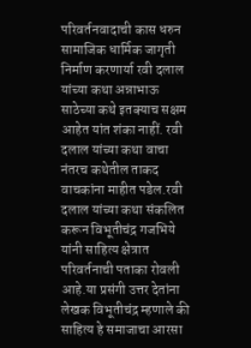परिवर्तनवादाची कास धरुन सामाजिक धार्मिक जागृती निर्माण करणार्या रवी दलाल यांच्या कथा अन्नाभाऊ साठेच्या कथे इतक्याच सक्षम आहेत यांत शंका नाहीं. रवी दलाल यांच्या कथा वाचा नंतरच कथेतील ताकद वाचकांना माहीत पडेल.रवी दलाल यांच्या कथा संकलित करून विभूतीचंद्र गजभिये यांनी साहित्य क्षेत्रात परिवर्तनाची पताका रोवली आहे.या प्रसंगी उत्तर देतांना लेखक विभूतीचंद्र म्हणाले की साहित्य हे समाजाचा आरसा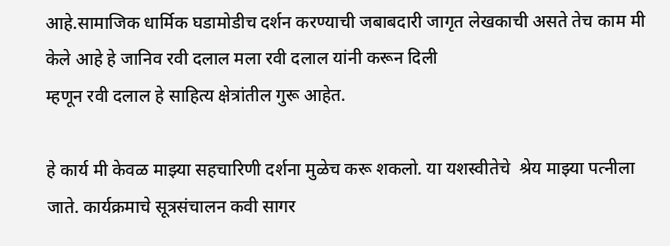आहे.सामाजिक धार्मिक घडामोडीच दर्शन करण्याची जबाबदारी जागृत लेखकाची असते तेच काम मी केले आहे हे जानिव रवी दलाल मला रवी दलाल यांनी करून दिली
म्हणून रवी दलाल हे साहित्य क्षेत्रांतील गुरू आहेत.

हे कार्य मी केवळ माझ्या सहचारिणी दर्शना मुळेच करू शकलो. या यशस्वीतेचे  श्रेय माझ्या पत्नीला जाते. कार्यक्रमाचे सूत्रसंचालन कवी सागर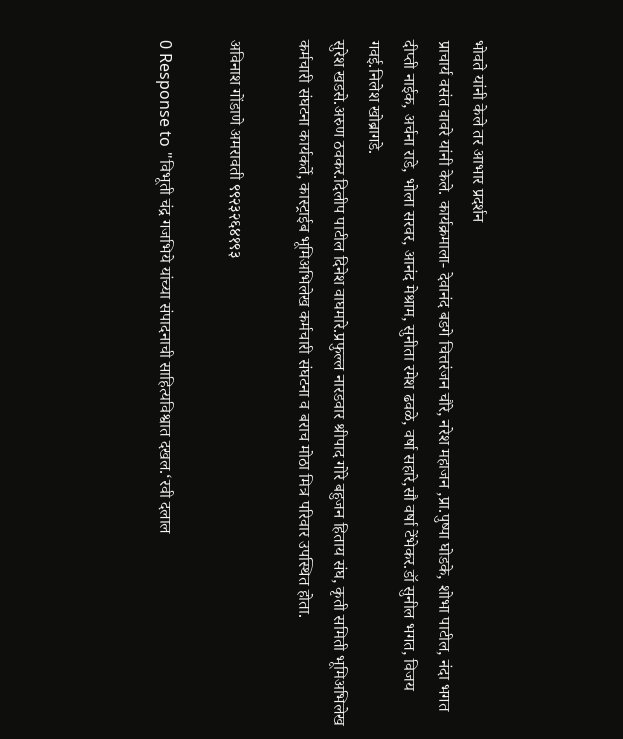भोवते यांनी केले तर आभार प्रदर्शन
प्राचार्य वसंत वावरे यांनी केले. कार्यक्रमाला- देवानंद बडगे चित्तरंजन चौरे, नरेश महाजन ,प्रा.पुष्पा घोडके, शोभा पाटील, नंदा भगत दीप्ती नाईक, अर्चना राडे, भोला सरवर, आनंद मेश्राम, सुनीता रमेश ढवळे, वर्षा सहारे,सौ वर्षा टेंभेकर.डॉ सुनील भगत, विजय गवई.निलेश खोब्रागडे.
सुरेश खडसे.अरुण ठवकर.दिलीप पाटील दिनेश वाघमारे.प्रफुल्ल नारडवार श्रीपाद गोरे बहुजन हिताय संघ, कृती समिती भूमिअभिलेख कर्मचारी संघटना कार्यकर्ते, कास्ट्राईब भूमिअभिलेख कर्मचारी संघटना व बराच मोठा मित्र परिवार उपस्थित होता.

अविनाश गोंडाणे अमरावती ९९२३२६४१९३

0 Response to "विभूती चंद्र गजभिये यांच्या संपादनाची साहित्यविश्वात दखल.‘रवी दलाल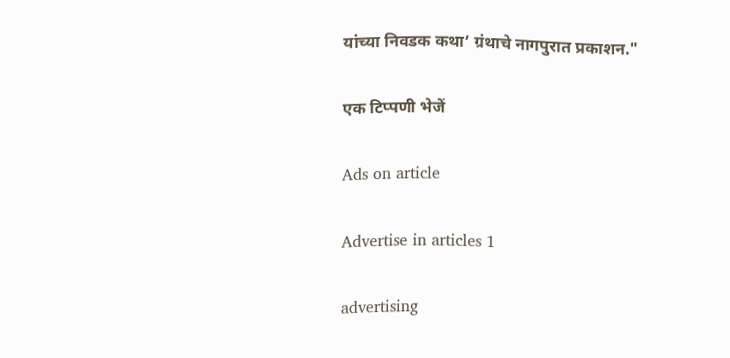यांच्या निवडक कथा’ ग्रंथाचे नागपुरात प्रकाशन."

एक टिप्पणी भेजें

Ads on article

Advertise in articles 1

advertising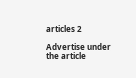articles 2

Advertise under the article